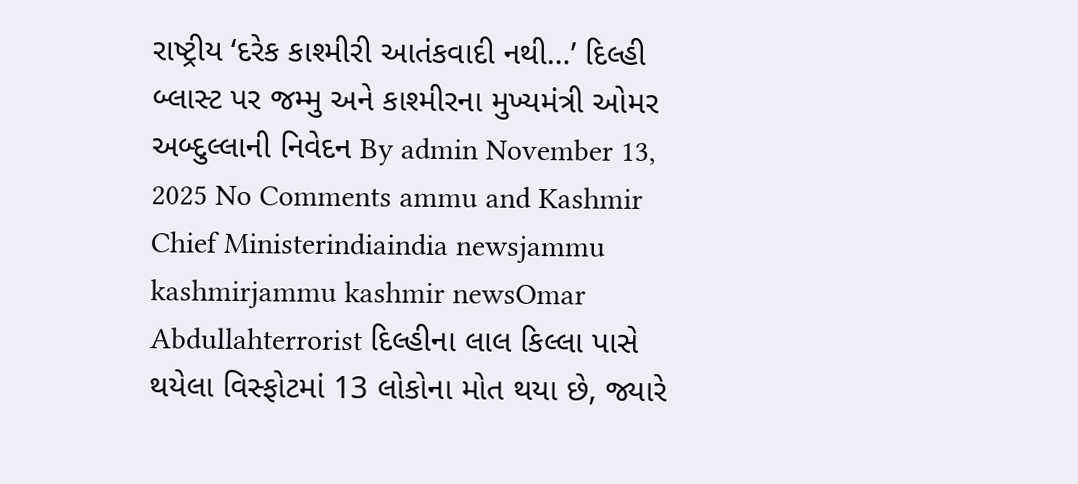રાષ્ટ્રીય ‘દરેક કાશ્મીરી આતંકવાદી નથી…’ દિલ્હી બ્લાસ્ટ પર જમ્મુ અને કાશ્મીરના મુખ્યમંત્રી ઓમર અબ્દુલ્લાની નિવેદન By admin November 13, 2025 No Comments ammu and Kashmir Chief Ministerindiaindia newsjammu kashmirjammu kashmir newsOmar Abdullahterrorist દિલ્હીના લાલ કિલ્લા પાસે થયેલા વિસ્ફોટમાં 13 લોકોના મોત થયા છે, જ્યારે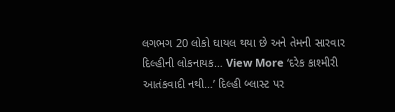લગભગ 20 લોકો ઘાયલ થયા છે અને તેમની સારવાર દિલ્હીની લોકનાયક… View More ‘દરેક કાશ્મીરી આતંકવાદી નથી…’ દિલ્હી બ્લાસ્ટ પર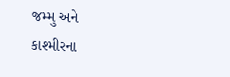જમ્મુ અને કાશ્મીરના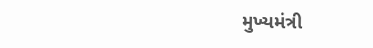મુખ્યમંત્રી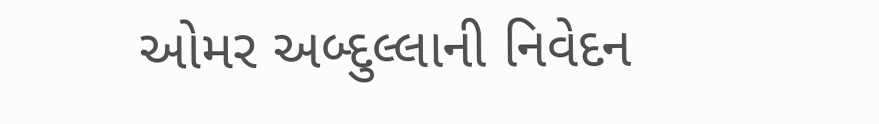ઓમર અબ્દુલ્લાની નિવેદન